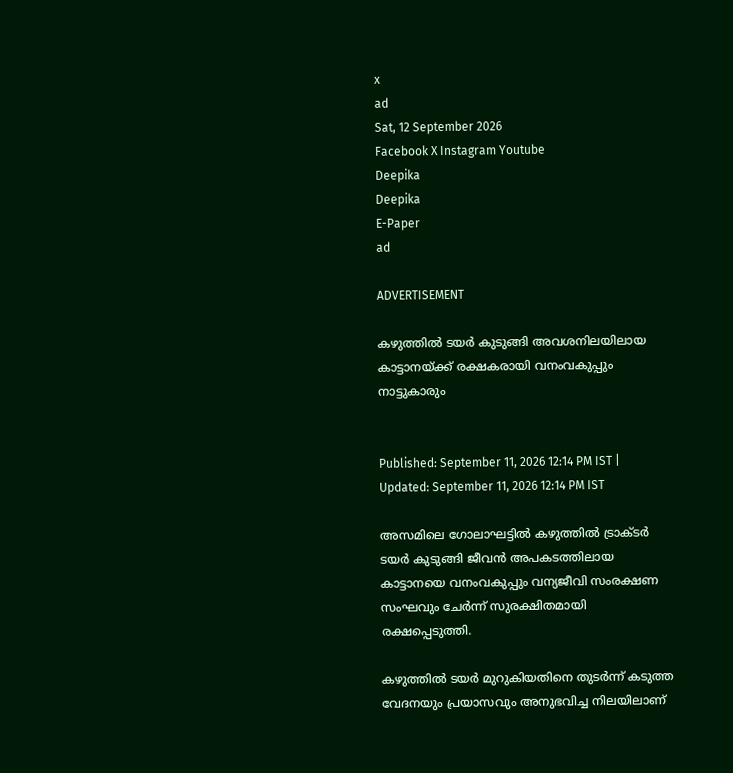x
ad
Sat, 12 September 2026
Facebook X Instagram Youtube
Deepika
Deepika
E-Paper
ad

ADVERTISEMENT

കഴുത്തിൽ ടയർ കുടുങ്ങി അവശനിലയിലായ കാട്ടാനയ്ക്ക് രക്ഷകരായി വനംവകുപ്പും നാട്ടുകാരും


Published: September 11, 2026 12:14 PM IST | Updated: September 11, 2026 12:14 PM IST

അസമിലെ ഗോലാഘട്ടിൽ കഴുത്തിൽ ട്രാക്ടർ ടയർ കുടുങ്ങി ജീവൻ അപകടത്തിലായ കാട്ടാനയെ വനംവകുപ്പും വന്യജീവി സംരക്ഷണ സംഘവും ചേർന്ന് സുരക്ഷിതമായി രക്ഷപ്പെടുത്തി.

കഴുത്തിൽ ടയർ മുറുകിയതിനെ തുടർന്ന് കടുത്ത വേദനയും പ്രയാസവും അനുഭവിച്ച നിലയിലാണ്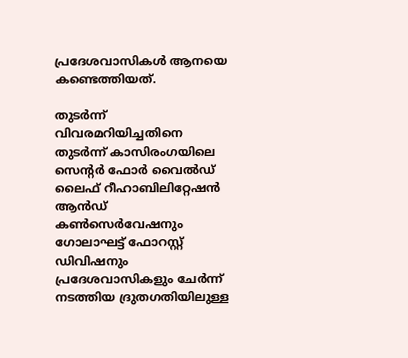പ്രദേശവാസികൾ ആനയെ കണ്ടെത്തിയത്.

തുടർന്ന് വിവരമറിയിച്ചതിനെ തുടർന്ന് കാസിരംഗയിലെ സെന്‍റർ ഫോർ വൈൽഡ് ലൈഫ് റീഹാബിലിറ്റേഷൻ ആൻഡ് കൺസെർവേഷനും ഗോലാഘട്ട് ഫോറസ്റ്റ് ഡിവിഷനും പ്രദേശവാസികളും ചേർന്ന് നടത്തിയ ദ്രുതഗതിയിലുള്ള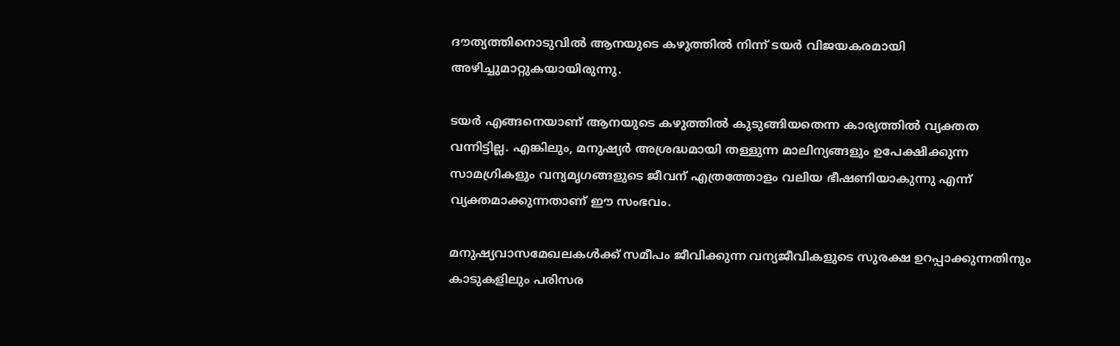ദൗത്യത്തിനൊടുവിൽ ആനയുടെ കഴുത്തിൽ നിന്ന് ടയർ വിജയകരമായി അഴിച്ചുമാറ്റുകയായിരുന്നു.

ടയർ എങ്ങനെയാണ് ആനയുടെ കഴുത്തിൽ കുടുങ്ങിയതെന്ന കാര്യത്തിൽ വ്യക്തത വന്നിട്ടില്ല. എങ്കിലും, മനുഷ്യർ അശ്രദ്ധമായി തള്ളുന്ന മാലിന്യങ്ങളും ഉപേക്ഷിക്കുന്ന സാമഗ്രികളും വന്യമൃഗങ്ങളുടെ ജീവന് എത്രത്തോളം വലിയ ഭീഷണിയാകുന്നു എന്ന് വ്യക്തമാക്കുന്നതാണ് ഈ സംഭവം.

മനുഷ്യവാസമേഖലകൾക്ക് സമീപം ജീവിക്കുന്ന വന്യജീവികളുടെ സുരക്ഷ ഉറപ്പാക്കുന്നതിനും കാടുകളിലും പരിസര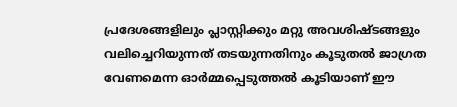പ്രദേശങ്ങളിലും പ്ലാസ്റ്റിക്കും മറ്റു അവശിഷ്ടങ്ങളും വലിച്ചെറിയുന്നത് തടയുന്നതിനും കൂടുതൽ ജാഗ്രത വേണമെന്ന ഓർമ്മപ്പെടുത്തൽ കൂടിയാണ് ഈ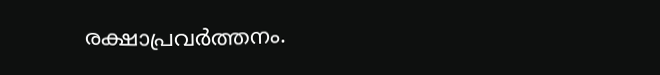രക്ഷാപ്രവർത്തനം.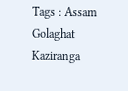Tags : Assam Golaghat Kaziranga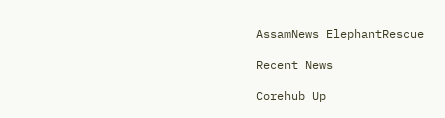AssamNews ElephantRescue

Recent News

Corehub Up